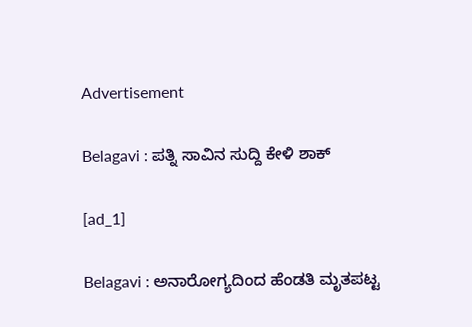Advertisement

Belagavi : ಪತ್ನಿ ಸಾವಿನ ಸುದ್ದಿ ಕೇಳಿ ಶಾಕ್

[ad_1]

Belagavi : ಅನಾರೋಗ್ಯದಿಂದ ಹೆಂಡತಿ ಮೃತಪಟ್ಟ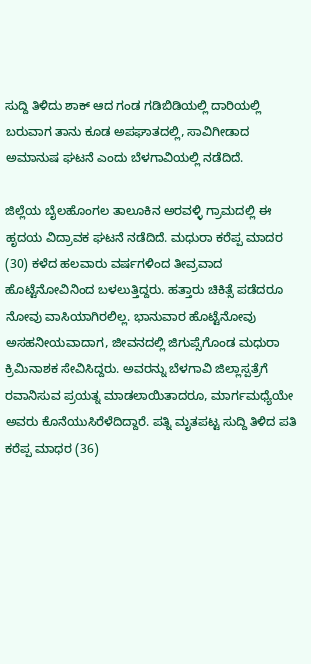ಸುದ್ದಿ ತಿಳಿದು ಶಾಕ್ ಆದ ಗಂಡ ಗಡಿಬಿಡಿಯಲ್ಲಿ ದಾರಿಯಲ್ಲಿ ಬರುವಾಗ ತಾನು ಕೂಡ ಅಪಘಾತದಲ್ಲಿ, ಸಾವಿಗೀಡಾದ ಅಮಾನುಷ ಘಟನೆ ಎಂದು ಬೆಳಗಾವಿಯಲ್ಲಿ ನಡೆದಿದೆ.

ಜಿಲ್ಲೆಯ ಬೈಲಹೊಂಗಲ ತಾಲೂಕಿನ ಅರವಳ್ಳಿ ಗ್ರಾಮದಲ್ಲಿ ಈ ಹೃದಯ ವಿದ್ರಾವಕ ಘಟನೆ ನಡೆದಿದೆ. ಮಧುರಾ ಕರೆಪ್ಪ ಮಾದರ (30) ಕಳೆದ ಹಲವಾರು ವರ್ಷಗಳಿಂದ ತೀವ್ರವಾದ ಹೊಟ್ಟೆನೋವಿನಿಂದ ಬಳಲುತ್ತಿದ್ದರು. ಹತ್ತಾರು ಚಿಕಿತ್ಸೆ ಪಡೆದರೂ ನೋವು ವಾಸಿಯಾಗಿರಲಿಲ್ಲ. ಭಾನುವಾರ ಹೊಟ್ಟೆನೋವು ಅಸಹನೀಯವಾದಾಗ, ಜೀವನದಲ್ಲಿ ಜಿಗುಪ್ಸೆಗೊಂಡ ಮಧುರಾ ಕ್ರಿಮಿನಾಶಕ ಸೇವಿಸಿದ್ದರು. ಅವರನ್ನು ಬೆಳಗಾವಿ ಜಿಲ್ಲಾಸ್ಪತ್ರೆಗೆ ರವಾನಿಸುವ ಪ್ರಯತ್ನ ಮಾಡಲಾಯಿತಾದರೂ, ಮಾರ್ಗಮಧ್ಯೆಯೇ ಅವರು ಕೊನೆಯುಸಿರೆಳೆದಿದ್ದಾರೆ. ಪತ್ನಿ ಮೃತಪಟ್ಟ ಸುದ್ದಿ ತಿಳಿದ ಪತಿ ಕರೆಪ್ಪ ಮಾಧರ (36)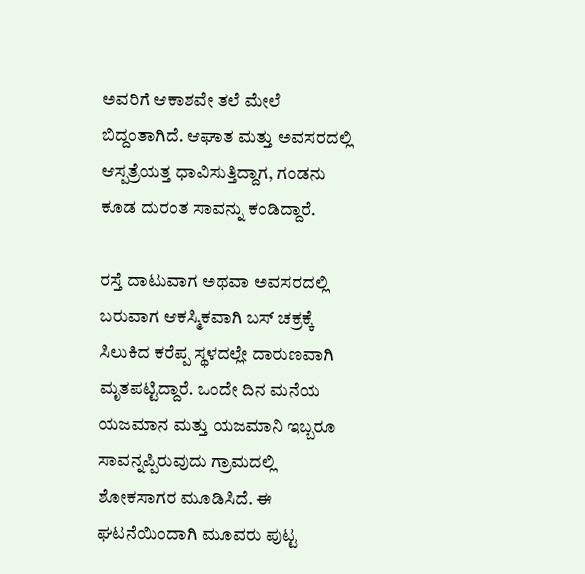ಅವರಿಗೆ ಆಕಾಶವೇ ತಲೆ ಮೇಲೆ ಬಿದ್ದಂತಾಗಿದೆ. ಆಘಾತ ಮತ್ತು ಅವಸರದಲ್ಲಿ ಆಸ್ಪತ್ರೆಯತ್ತ ಧಾವಿಸುತ್ತಿದ್ದಾಗ, ಗಂಡನು ಕೂಡ ದುರಂತ ಸಾವನ್ನು ಕಂಡಿದ್ದಾರೆ.

ರಸ್ತೆ ದಾಟುವಾಗ ಅಥವಾ ಅವಸರದಲ್ಲಿ ಬರುವಾಗ ಆಕಸ್ಮಿಕವಾಗಿ ಬಸ್ ಚಕ್ರಕ್ಕೆ ಸಿಲುಕಿದ ಕರೆಪ್ಪ ಸ್ಥಳದಲ್ಲೇ ದಾರುಣವಾಗಿ ಮೃತಪಟ್ಟಿದ್ದಾರೆ. ಒಂದೇ ದಿನ ಮನೆಯ ಯಜಮಾನ ಮತ್ತು ಯಜಮಾನಿ ಇಬ್ಬರೂ ಸಾವನ್ನಪ್ಪಿರುವುದು ಗ್ರಾಮದಲ್ಲಿ ಶೋಕಸಾಗರ ಮೂಡಿಸಿದೆ. ಈ ಘಟನೆಯಿಂದಾಗಿ ಮೂವರು ಪುಟ್ಟ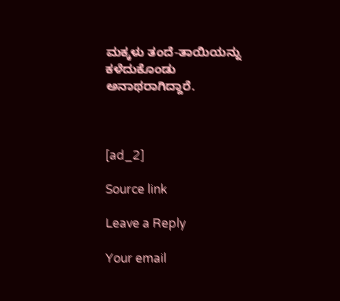ಮಕ್ಕಳು ತಂದೆ-ತಾಯಿಯನ್ನು ಕಳೆದುಕೊಂಡು ಅನಾಥರಾಗಿದ್ದಾರೆ.



[ad_2]

Source link

Leave a Reply

Your email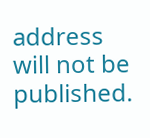address will not be published.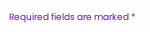Required fields are marked *